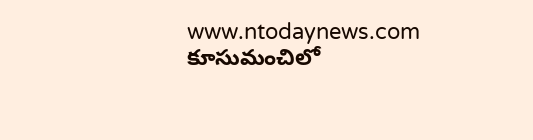www.ntodaynews.com
కూసుమంచిలో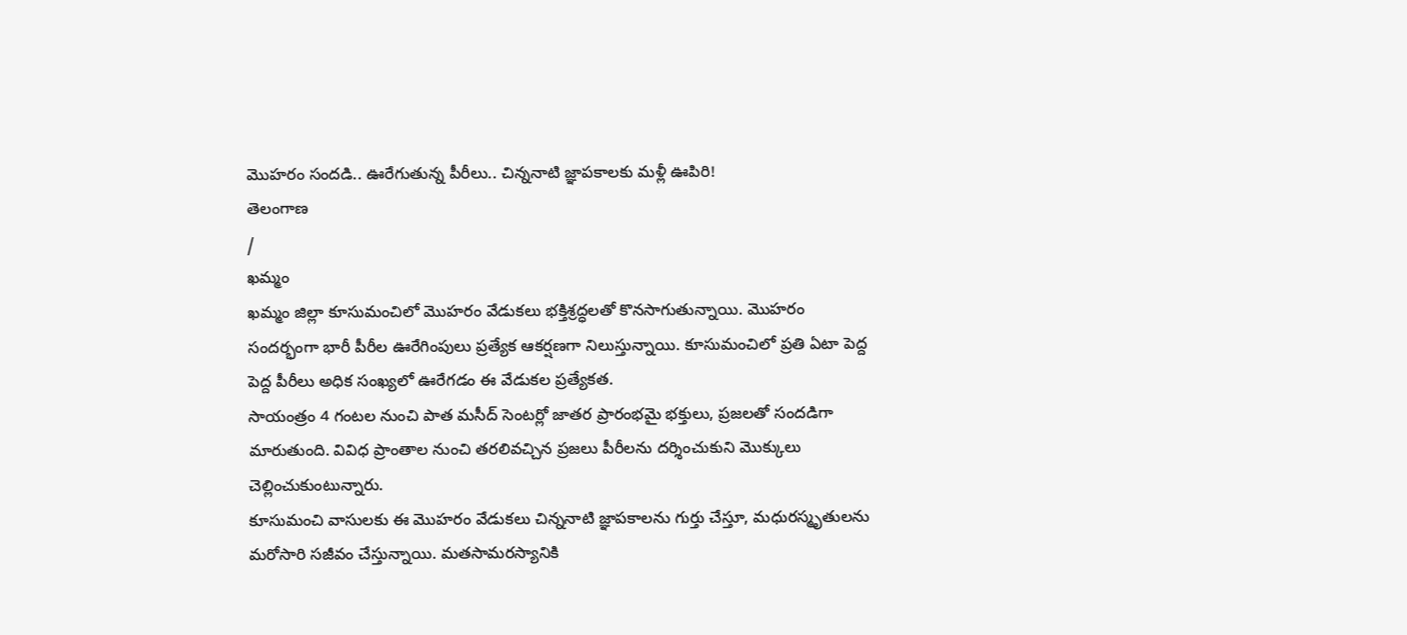మొహరం సందడి.. ఊరేగుతున్న పీరీలు.. చిన్ననాటి జ్ఞాపకాలకు మళ్లీ ఊపిరి!
తెలంగాణ
/
ఖమ్మం
ఖమ్మం జిల్లా కూసుమంచిలో మొహరం వేడుకలు భక్తిశ్రద్ధలతో కొనసాగుతున్నాయి. మొహరం సందర్భంగా భారీ పీరీల ఊరేగింపులు ప్రత్యేక ఆకర్షణగా నిలుస్తున్నాయి. కూసుమంచిలో ప్రతి ఏటా పెద్ద పెద్ద పీరీలు అధిక సంఖ్యలో ఊరేగడం ఈ వేడుకల ప్రత్యేకత.
సాయంత్రం 4 గంటల నుంచి పాత మసీద్ సెంటర్లో జాతర ప్రారంభమై భక్తులు, ప్రజలతో సందడిగా మారుతుంది. వివిధ ప్రాంతాల నుంచి తరలివచ్చిన ప్రజలు పీరీలను దర్శించుకుని మొక్కులు చెల్లించుకుంటున్నారు.
కూసుమంచి వాసులకు ఈ మొహరం వేడుకలు చిన్ననాటి జ్ఞాపకాలను గుర్తు చేస్తూ, మధురస్మృతులను మరోసారి సజీవం చేస్తున్నాయి. మతసామరస్యానికి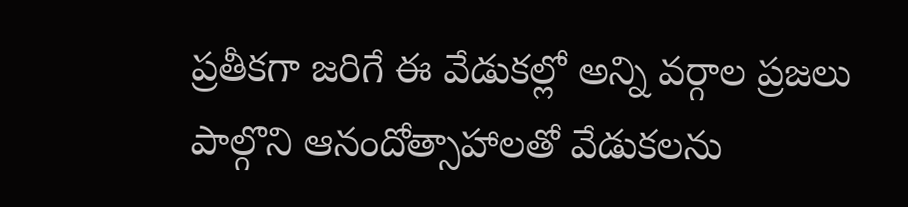ప్రతీకగా జరిగే ఈ వేడుకల్లో అన్ని వర్గాల ప్రజలు పాల్గొని ఆనందోత్సాహాలతో వేడుకలను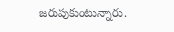జరుపుకుంటున్నారు.